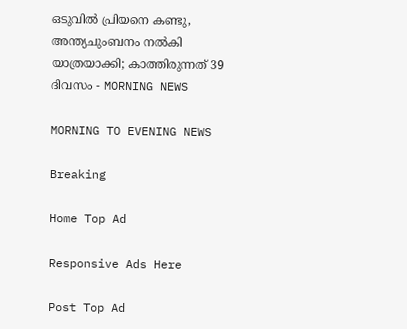ഒടുവിൽ പ്രിയനെ കണ്ടു, അന്ത്യചുംബനം നൽകി യാത്രയാക്കി; കാത്തിരുന്നത് 39 ദിവസം - MORNING NEWS

MORNING TO EVENING NEWS

Breaking

Home Top Ad

Responsive Ads Here

Post Top Ad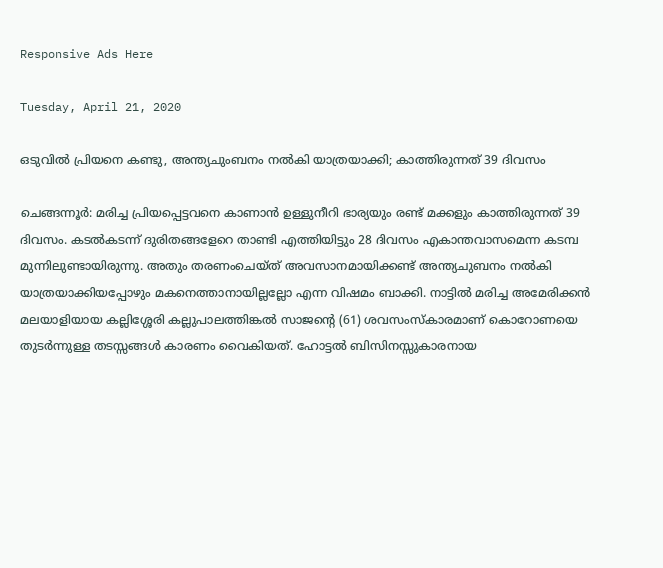Responsive Ads Here

Tuesday, April 21, 2020

ഒടുവിൽ പ്രിയനെ കണ്ടു, അന്ത്യചുംബനം നൽകി യാത്രയാക്കി; കാത്തിരുന്നത് 39 ദിവസം

ചെങ്ങന്നൂർ: മരിച്ച പ്രിയപ്പെട്ടവനെ കാണാൻ ഉള്ളുനീറി ഭാര്യയും രണ്ട് മക്കളും കാത്തിരുന്നത് 39 ദിവസം. കടൽകടന്ന് ദുരിതങ്ങളേറെ താണ്ടി എത്തിയിട്ടും 28 ദിവസം എകാന്തവാസമെന്ന കടമ്പ മുന്നിലുണ്ടായിരുന്നു. അതും തരണംചെയ്ത് അവസാനമായിക്കണ്ട് അന്ത്യചുബനം നൽകി യാത്രയാക്കിയപ്പോഴും മകനെത്താനായില്ലല്ലോ എന്ന വിഷമം ബാക്കി. നാട്ടിൽ മരിച്ച അമേരിക്കൻ മലയാളിയായ കല്ലിശ്ശേരി കല്ലുപാലത്തിങ്കൽ സാജന്റെ (61) ശവസംസ്കാരമാണ് കൊറോണയെ തുടർന്നുള്ള തടസ്സങ്ങൾ കാരണം വൈകിയത്. ഹോട്ടൽ ബിസിനസ്സുകാരനായ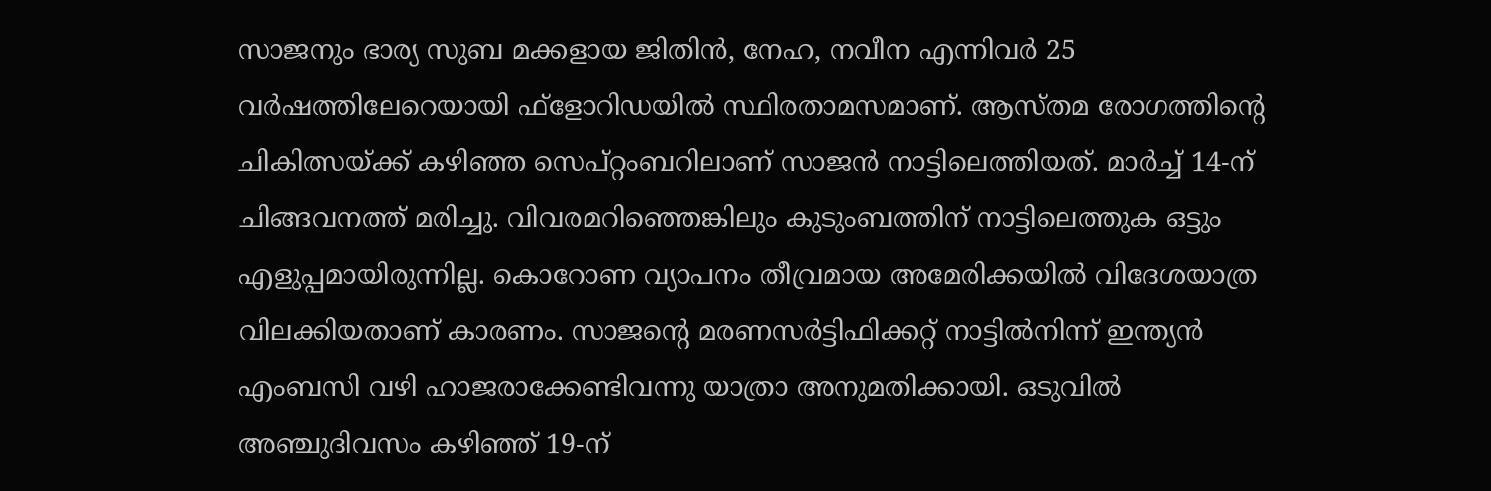സാജനും ഭാര്യ സുബ മക്കളായ ജിതിൻ, നേഹ, നവീന എന്നിവർ 25 വർഷത്തിലേറെയായി ഫ്ളോറിഡയിൽ സ്ഥിരതാമസമാണ്. ആസ്തമ രോഗത്തിന്റെ ചികിത്സയ്ക്ക് കഴിഞ്ഞ സെപ്റ്റംബറിലാണ് സാജൻ നാട്ടിലെത്തിയത്. മാർച്ച് 14-ന് ചിങ്ങവനത്ത് മരിച്ചു. വിവരമറിഞ്ഞെങ്കിലും കുടുംബത്തിന് നാട്ടിലെത്തുക ഒട്ടും എളുപ്പമായിരുന്നില്ല. കൊറോണ വ്യാപനം തീവ്രമായ അമേരിക്കയിൽ വിദേശയാത്ര വിലക്കിയതാണ് കാരണം. സാജന്റെ മരണസർട്ടിഫിക്കറ്റ് നാട്ടിൽനിന്ന് ഇന്ത്യൻ എംബസി വഴി ഹാജരാക്കേണ്ടിവന്നു യാത്രാ അനുമതിക്കായി. ഒടുവിൽ അഞ്ചുദിവസം കഴിഞ്ഞ് 19-ന്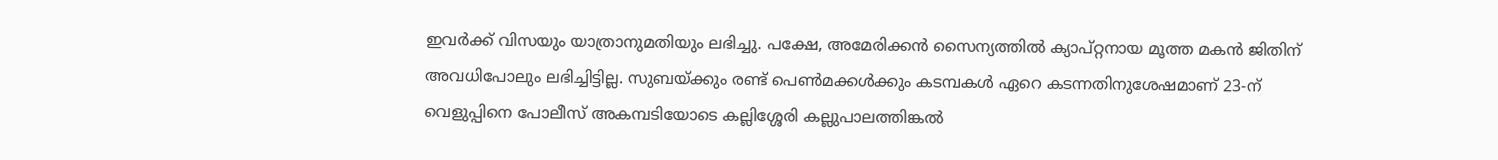ഇവർക്ക് വിസയും യാത്രാനുമതിയും ലഭിച്ചു. പക്ഷേ, അമേരിക്കൻ സൈന്യത്തിൽ ക്യാപ്റ്റനായ മൂത്ത മകൻ ജിതിന് അവധിപോലും ലഭിച്ചിട്ടില്ല. സുബയ്ക്കും രണ്ട് പെൺമക്കൾക്കും കടമ്പകൾ ഏറെ കടന്നതിനുശേഷമാണ് 23-ന് വെളുപ്പിനെ പോലീസ് അകമ്പടിയോടെ കല്ലിശ്ശേരി കല്ലുപാലത്തിങ്കൽ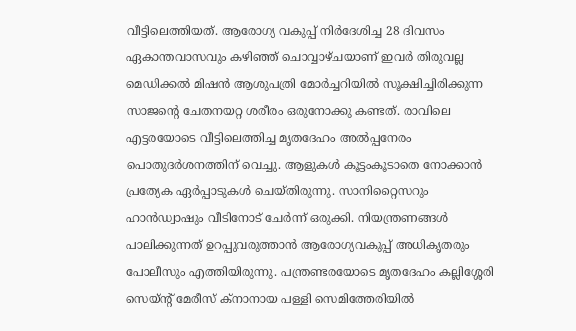വീട്ടിലെത്തിയത്. ആരോഗ്യ വകുപ്പ് നിർദേശിച്ച 28 ദിവസം ഏകാന്തവാസവും കഴിഞ്ഞ് ചൊവ്വാഴ്ചയാണ് ഇവർ തിരുവല്ല മെഡിക്കൽ മിഷൻ ആശുപത്രി മോർച്ചറിയിൽ സൂക്ഷിച്ചിരിക്കുന്ന സാജന്റെ ചേതനയറ്റ ശരീരം ഒരുനോക്കു കണ്ടത്. രാവിലെ എട്ടരയോടെ വീട്ടിലെത്തിച്ച മൃതദേഹം അൽപ്പനേരം പൊതുദർശനത്തിന് വെച്ചു. ആളുകൾ കൂട്ടംകൂടാതെ നോക്കാൻ പ്രത്യേക ഏർപ്പാടുകൾ ചെയ്തിരുന്നു. സാനിറ്റൈസറും ഹാൻഡ്വാഷും വീടിനോട് ചേർന്ന് ഒരുക്കി. നിയന്ത്രണങ്ങൾ പാലിക്കുന്നത് ഉറപ്പുവരുത്താൻ ആരോഗ്യവകുപ്പ് അധികൃതരും പോലീസും എത്തിയിരുന്നു. പന്ത്രണ്ടരയോടെ മൃതദേഹം കല്ലിശ്ശേരി സെയ്ന്റ് മേരീസ് ക്നാനായ പള്ളി സെമിത്തേരിയിൽ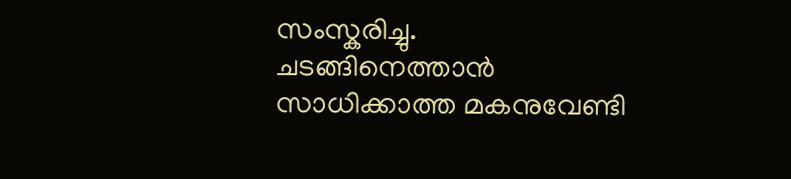സംസ്കരിച്ചു. ചടങ്ങിനെത്താൻ സാധിക്കാത്ത മകനുവേണ്ടി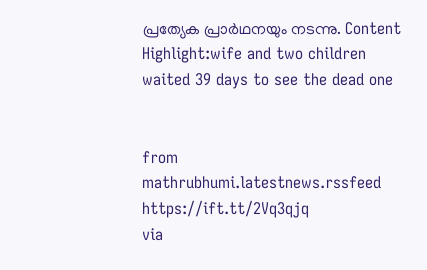പ്രത്യേക പ്രാർഥനയും നടന്നു. Content Highlight:wife and two children waited 39 days to see the dead one


from mathrubhumi.latestnews.rssfeed https://ift.tt/2Vq3qjq
via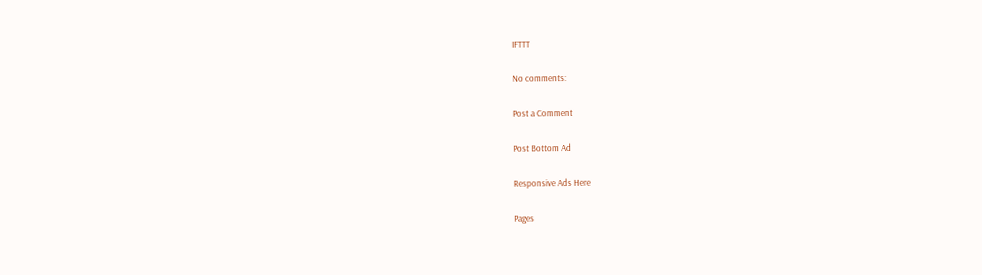IFTTT

No comments:

Post a Comment

Post Bottom Ad

Responsive Ads Here

Pages